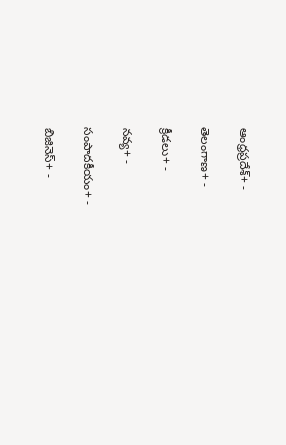ఆంధ్రప్రదేశ్+ -

తెలంగాణ+ -

క్రీడలు+ -

నవ్య+ -

సంపాదకీయం+ -

బిజినెస్+ -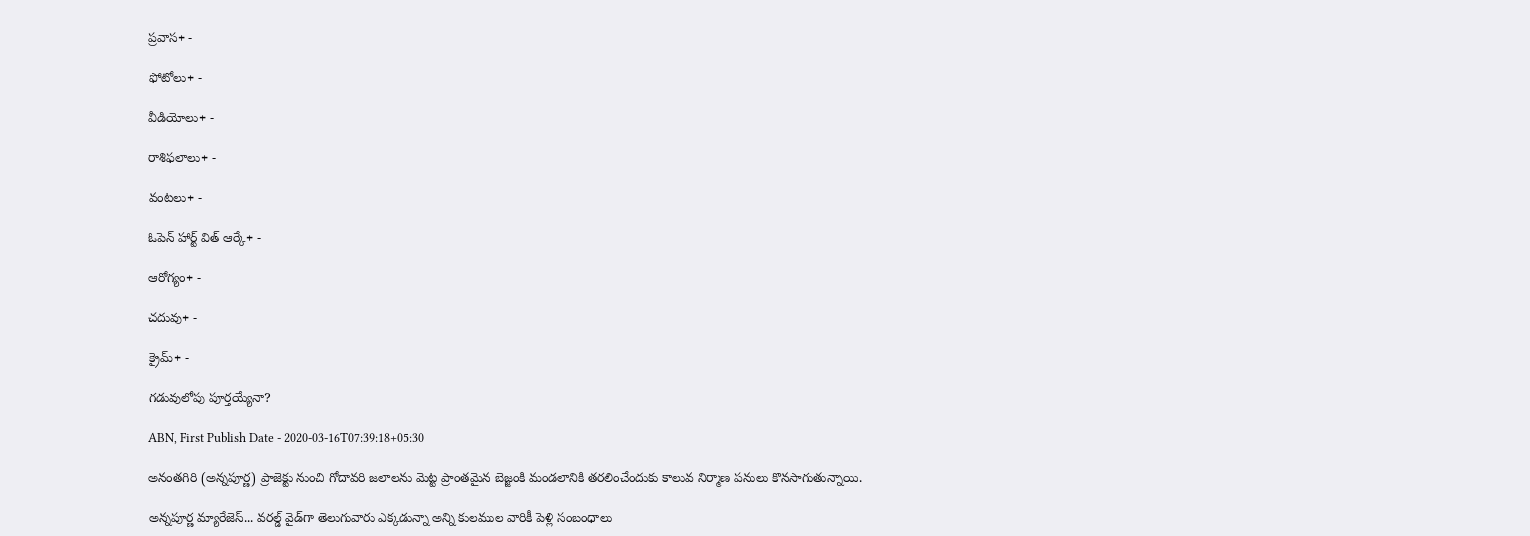ప్రవాస+ -

ఫోటోలు+ -

వీడియోలు+ -

రాశిఫలాలు+ -

వంటలు+ -

ఓపెన్ హార్ట్ విత్ ఆర్కే+ -

ఆరోగ్యం+ -

చదువు+ -

క్రైమ్+ -

గడువులోపు పూర్తయ్యేనా?

ABN, First Publish Date - 2020-03-16T07:39:18+05:30

అనంతగిరి (అన్నపూర్ణ) ప్రాజెక్టు నుంచి గోదావరి జలాలను మెట్ట ప్రాంతమైన బెజ్జంకి మండలానికి తరలించేందుకు కాలువ నిర్మాణ పనులు కొనసాగుతున్నాయి.

అన్నపూర్ణ మ్యారేజెస్... వరల్డ్ వైడ్‌గా తెలుగువారు ఎక్కడున్నా అన్ని కులముల వారికీ పెళ్లి సంబంధాలు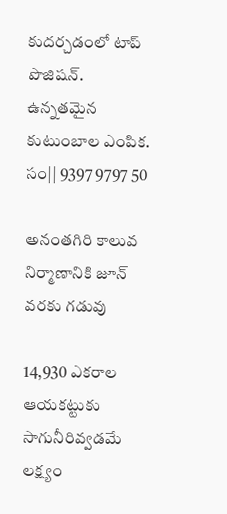కుదర్చడంలో టాప్ పొజిషన్. ఉన్నతమైన కుటుంబాల ఎంపిక. సం|| 9397 9797 50

అనంతగిరి కాలువ నిర్మాణానికి జూన్‌ వరకు గడువు

14,930 ఎకరాల ఆయకట్టుకు సాగునీరివ్వడమే లక్ష్యం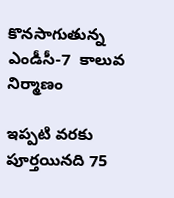కొనసాగుతున్న ఎండీసీ-7  కాలువ నిర్మాణం

ఇప్పటి వరకు పూర్తయినది 75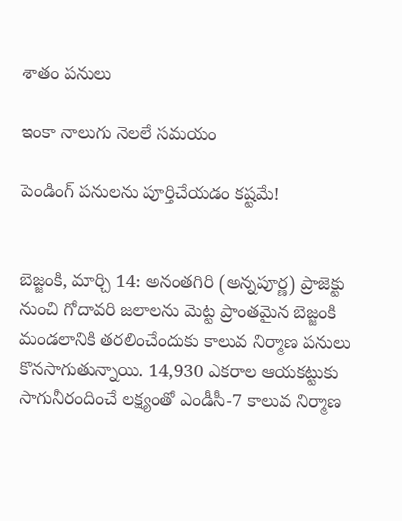శాతం పనులు

ఇంకా నాలుగు నెలలే సమయం

పెండింగ్‌ పనులను పూర్తిచేయడం కష్టమే!


బెజ్జంకి, మార్చి 14: అనంతగిరి (అన్నపూర్ణ) ప్రాజెక్టు నుంచి గోదావరి జలాలను మెట్ట ప్రాంతమైన బెజ్జంకి మండలానికి తరలించేందుకు కాలువ నిర్మాణ పనులు కొనసాగుతున్నాయి. 14,930 ఎకరాల ఆయకట్టుకు సాగునీరందించే లక్ష్యంతో ఎండీసీ-7 కాలువ నిర్మాణ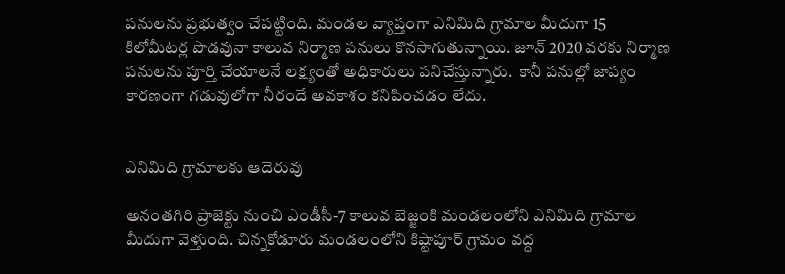పనులను ప్రభుత్వం చేపట్టింది. మండల వ్యాప్తంగా ఎనిమిది గ్రామాల మీదుగా 15 కిలోమీటర్ల పొడవునా కాలువ నిర్మాణ పనులు కొనసాగుతున్నాయి. జూన్‌ 2020 వరకు నిర్మాణ పనులను పూర్తి చేయాలనే లక్ష్యంతో అధికారులు పనిచేస్తున్నారు.  కానీ పనుల్లో జాప్యం కారణంగా గడువులోగా నీరందే అవకాశం కనిపించడం లేదు.


ఎనిమిది గ్రామాలకు ఆదెరువు

అనంతగిరి ప్రాజెక్టు నుంచి ఎండీసీ-7 కాలువ బెజ్జంకి మండలంలోని ఎనిమిది గ్రామాల మీదుగా వెళ్తుంది. చిన్నకోడూరు మండలంలోని కిష్టాపూర్‌ గ్రామం వద్ద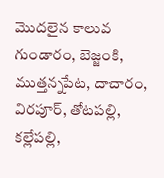మొదలైన కాలువ  గుండారం, బెజ్జంకి, ముత్తన్నపేట, దాచారం, విరపూర్‌, తోటపల్లి, కల్లేపల్లి,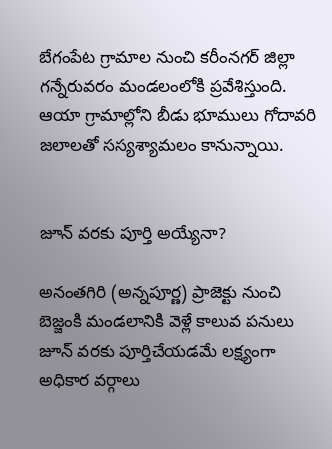బేగంపేట గ్రామాల నుంచి కరీంనగర్‌ జిల్లా గన్నేరువరం మండలంలోకి ప్రవేశిస్తుంది. ఆయా గ్రామాల్లోని బీడు భూములు గోదావరి జలాలతో సస్యశ్యామలం కానున్నాయి.


జూన్‌ వరకు పూర్తి అయ్యేనా?

అనంతగిరి (అన్నపూర్ణ) ప్రాజెక్టు నుంచి బెజ్జంకి మండలానికి వెళ్లే కాలువ పనులు  జూన్‌ వరకు పూర్తిచేయడమే లక్ష్యంగా అధికార వర్గాలు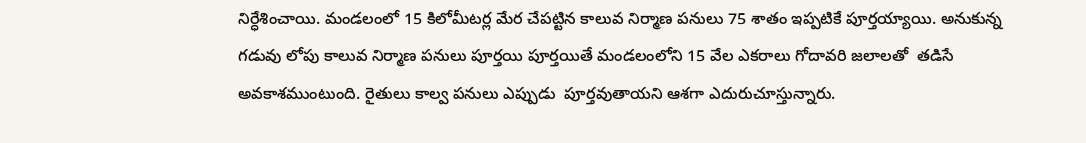నిర్ధేశించాయి. మండలంలో 15 కిలోమీటర్ల మేర చేపట్టిన కాలువ నిర్మాణ పనులు 75 శాతం ఇప్పటికే పూర్తయ్యాయి. అనుకున్న గడువు లోపు కాలువ నిర్మాణ పనులు పూర్తయి పూర్తయితే మండలంలోని 15 వేల ఎకరాలు గోదావరి జలాలతో  తడిసే అవకాశముంటుంది. రైతులు కాల్వ పనులు ఎప్పుడు  పూర్తవుతాయని ఆశగా ఎదురుచూస్తున్నారు.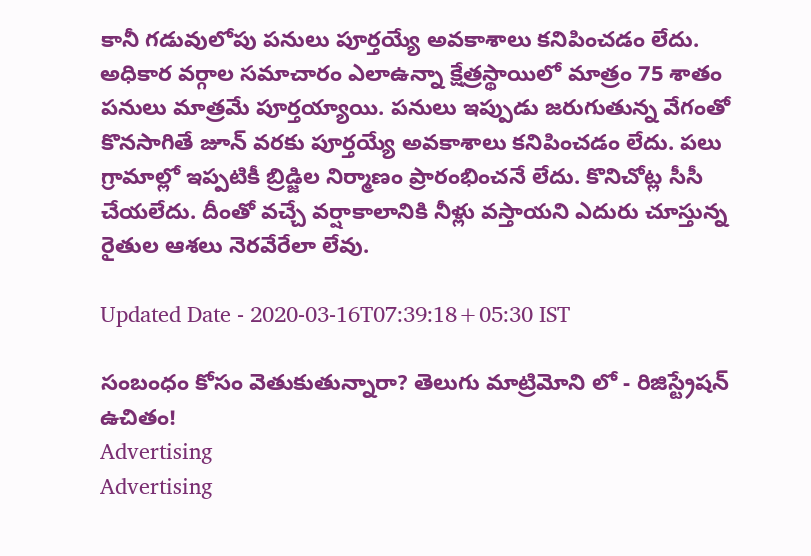కానీ గడువులోపు పనులు పూర్తయ్యే అవకాశాలు కనిపించడం లేదు. అధికార వర్గాల సమాచారం ఎలాఉన్నా క్షేత్రస్థాయిలో మాత్రం 75 శాతం పనులు మాత్రమే పూర్తయ్యాయి. పనులు ఇప్పుడు జరుగుతున్న వేగంతో కొనసాగితే జూన్‌ వరకు పూర్తయ్యే అవకాశాలు కనిపించడం లేదు. పలు గ్రామాల్లో ఇప్పటికీ బ్రిడ్జిల నిర్మాణం ప్రారంభించనే లేదు. కొనిచోట్ల సీసీ చేయలేదు. దీంతో వచ్చే వర్షాకాలానికి నీళ్లు వస్తాయని ఎదురు చూస్తున్న రైతుల ఆశలు నెరవేరేలా లేవు.

Updated Date - 2020-03-16T07:39:18+05:30 IST

సంబంధం కోసం వెతుకుతున్నారా? తెలుగు మాట్రిమోని లో - రిజిస్ట్రేషన్ ఉచితం!
Advertising
Advertising